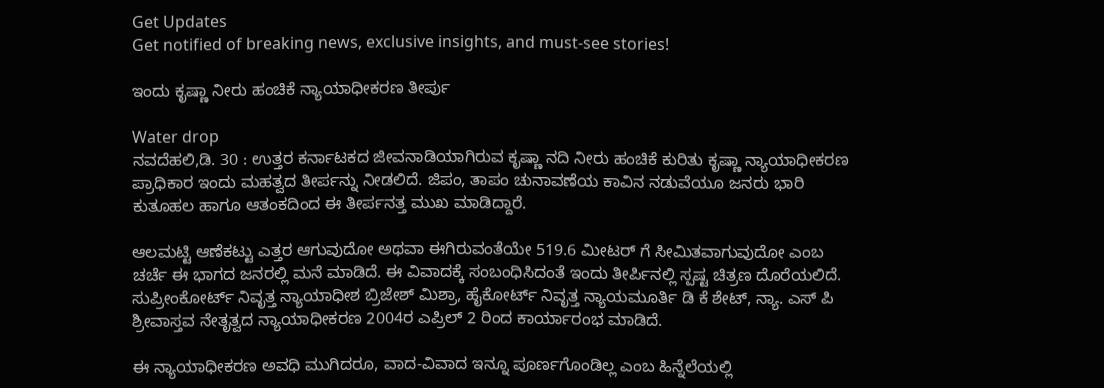Get Updates
Get notified of breaking news, exclusive insights, and must-see stories!

ಇಂದು ಕೃಷ್ಣಾ ನೀರು ಹಂಚಿಕೆ ನ್ಯಾಯಾಧೀಕರಣ ತೀರ್ಪು

Water drop
ನವದೆಹಲಿ,ಡಿ. 30 : ಉತ್ತರ ಕರ್ನಾಟಕದ ಜೀವನಾಡಿಯಾಗಿರುವ ಕೃಷ್ಣಾ ನದಿ ನೀರು ಹಂಚಿಕೆ ಕುರಿತು ಕೃಷ್ಣಾ ನ್ಯಾಯಾಧೀಕರಣ ಪ್ರಾಧಿಕಾರ ಇಂದು ಮಹತ್ವದ ತೀರ್ಪನ್ನು ನೀಡಲಿದೆ. ಜಿಪಂ, ತಾಪಂ ಚುನಾವಣೆಯ ಕಾವಿನ ನಡುವೆಯೂ ಜನರು ಭಾರಿ ಕುತೂಹಲ ಹಾಗೂ ಆತಂಕದಿಂದ ಈ ತೀರ್ಪನತ್ತ ಮುಖ ಮಾಡಿದ್ದಾರೆ.

ಆಲಮಟ್ಟಿ ಆಣೆಕಟ್ಟು ಎತ್ತರ ಆಗುವುದೋ ಅಥವಾ ಈಗಿರುವಂತೆಯೇ 519.6 ಮೀಟರ್ ಗೆ ಸೀಮಿತವಾಗುವುದೋ ಎಂಬ ಚರ್ಚೆ ಈ ಭಾಗದ ಜನರಲ್ಲಿ ಮನೆ ಮಾಡಿದೆ. ಈ ವಿವಾದಕ್ಕೆ ಸಂಬಂಧಿಸಿದಂತೆ ಇಂದು ತೀರ್ಪಿನಲ್ಲಿ ಸ್ಪಷ್ಟ ಚಿತ್ರಣ ದೊರೆಯಲಿದೆ. ಸುಪ್ರೀಂಕೋರ್ಟ್ ನಿವೃತ್ತ ನ್ಯಾಯಾಧೀಶ ಬ್ರಿಜೇಶ್ ಮಿಶ್ರಾ, ಹೈಕೋರ್ಟ್ ನಿವೃತ್ತ ನ್ಯಾಯಮೂರ್ತಿ ಡಿ ಕೆ ಶೇಟ್, ನ್ಯಾ. ಎಸ್ ಪಿ ಶ್ರೀವಾಸ್ತವ ನೇತೃತ್ವದ ನ್ಯಾಯಾಧೀಕರಣ 2004ರ ಎಪ್ರಿಲ್ 2 ರಿಂದ ಕಾರ್ಯಾರಂಭ ಮಾಡಿದೆ.

ಈ ನ್ಯಾಯಾಧೀಕರಣ ಅವಧಿ ಮುಗಿದರೂ, ವಾದ-ವಿವಾದ ಇನ್ನೂ ಪೂರ್ಣಗೊಂಡಿಲ್ಲ ಎಂಬ ಹಿನ್ನೆಲೆಯಲ್ಲಿ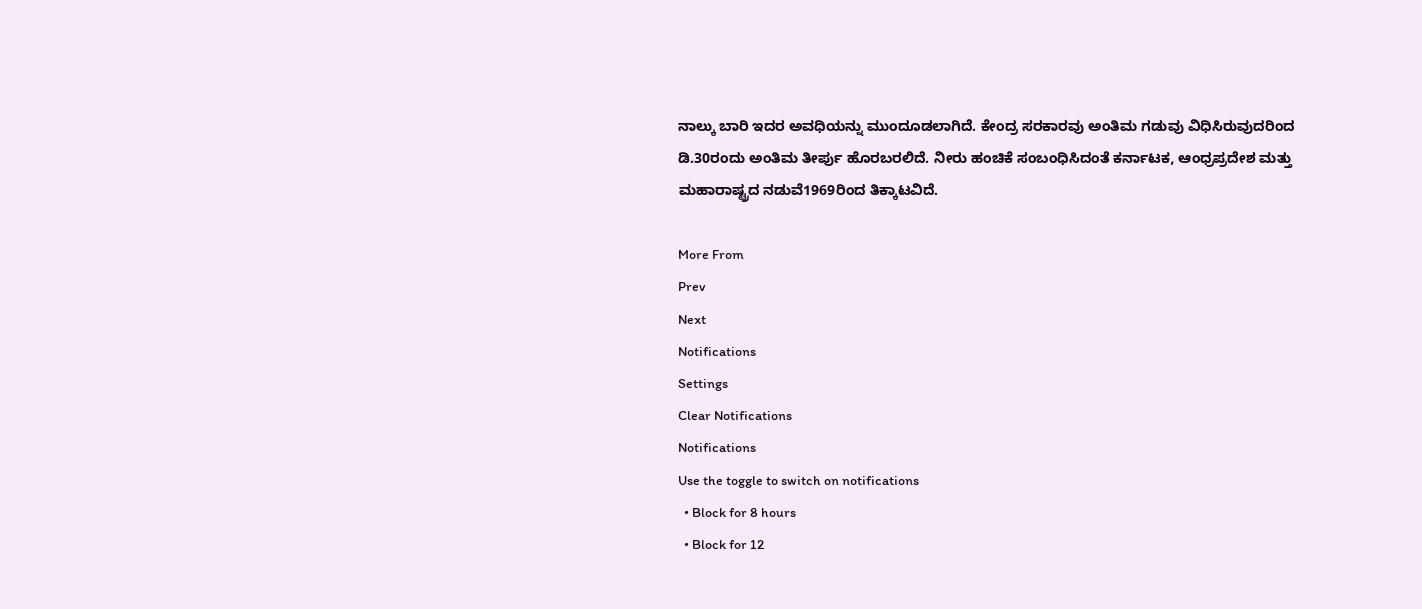ನಾಲ್ಕು ಬಾರಿ ಇದರ ಅವಧಿಯನ್ನು ಮುಂದೂಡಲಾಗಿದೆ. ಕೇಂದ್ರ ಸರಕಾರವು ಅಂತಿಮ ಗಡುವು ವಿಧಿಸಿರುವುದರಿಂದ ಡಿ.30ರಂದು ಅಂತಿಮ ತೀರ್ಪು ಹೊರಬರಲಿದೆ. ನೀರು ಹಂಚಿಕೆ ಸಂಬಂಧಿಸಿದಂತೆ ಕರ್ನಾಟಕ, ಆಂಧ್ರಪ್ರದೇಶ ಮತ್ತು ಮಹಾರಾಷ್ಟ್ರದ ನಡುವೆ1969ರಿಂದ ತಿಕ್ಕಾಟವಿದೆ.

More From
Prev
Next
Notifications
Settings
Clear Notifications
Notifications
Use the toggle to switch on notifications
  • Block for 8 hours
  • Block for 12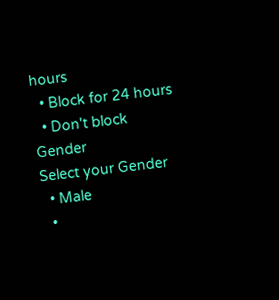hours
  • Block for 24 hours
  • Don't block
Gender
Select your Gender
  • Male
  •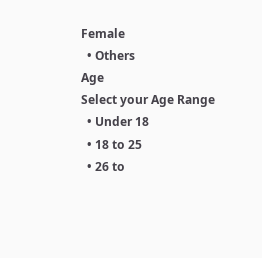Female
  • Others
Age
Select your Age Range
  • Under 18
  • 18 to 25
  • 26 to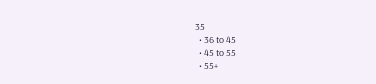35
  • 36 to 45
  • 45 to 55
  • 55+